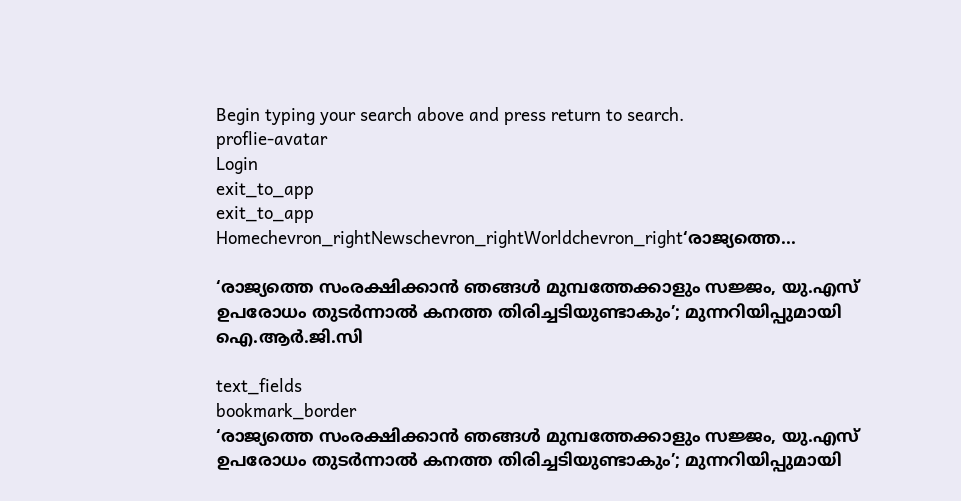Begin typing your search above and press return to search.
proflie-avatar
Login
exit_to_app
exit_to_app
Homechevron_rightNewschevron_rightWorldchevron_right‘രാജ്യത്തെ...

‘രാജ്യത്തെ സംരക്ഷിക്കാൻ ഞങ്ങൾ മുമ്പത്തേക്കാളും സജ്ജം, യു.എസ് ഉപരോധം തുടർന്നാൽ കനത്ത തിരിച്ചടിയുണ്ടാകും’; മുന്നറിയിപ്പുമായി ഐ.ആർ.ജി.സി

text_fields
bookmark_border
‘രാജ്യത്തെ സംരക്ഷിക്കാൻ ഞങ്ങൾ മുമ്പത്തേക്കാളും സജ്ജം, യു.എസ് ഉപരോധം തുടർന്നാൽ കനത്ത തിരിച്ചടിയുണ്ടാകും’; മുന്നറിയിപ്പുമായി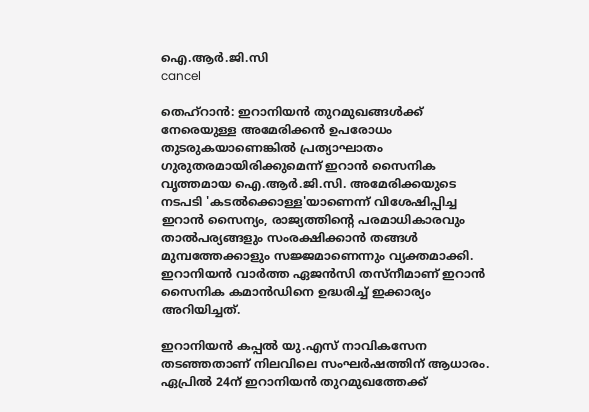ഐ.ആർ.ജി.സി
cancel

തെഹ്റാൻ: ഇറാനിയൻ തുറമുഖങ്ങൾക്ക് നേരെയുള്ള അമേരിക്കൻ ഉപരോധം തുടരുകയാണെങ്കിൽ പ്രത്യാഘാതം ഗുരുതരമായിരിക്കുമെന്ന് ഇറാൻ സൈനിക വൃത്തമായ ഐ.ആർ.ജി.സി. അമേരിക്കയുടെ നടപടി 'കടൽക്കൊള്ള'യാണെന്ന് വിശേഷിപ്പിച്ച ഇറാൻ സൈന്യം, രാജ്യത്തിന്റെ പരമാധികാരവും താൽപര്യങ്ങളും സംരക്ഷിക്കാൻ തങ്ങൾ മുമ്പത്തേക്കാളും സജ്ജമാണെന്നും വ്യക്തമാക്കി. ഇറാനിയൻ വാർത്ത ഏജൻസി തസ്നീമാണ് ഇറാൻ സൈനിക കമാൻഡിനെ ഉദ്ധരിച്ച് ഇക്കാര്യം അറിയിച്ചത്.

ഇറാനിയൻ കപ്പൽ യു.എസ് നാവികസേന തടഞ്ഞതാണ് നിലവിലെ സംഘർഷത്തിന് ആധാരം. ഏപ്രിൽ 24ന് ഇറാനിയൻ തുറമുഖത്തേക്ക്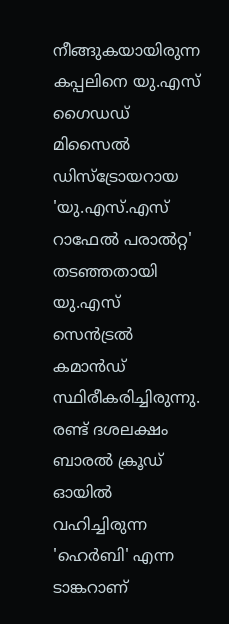നീങ്ങുകയായിരുന്ന കപ്പലിനെ യു.എസ് ഗൈഡഡ് മിസൈൽ ഡിസ്ട്രോയറായ 'യു.എസ്.എസ് റാഫേൽ പരാൽറ്റ' തടഞ്ഞതായി യു.എസ് സെൻട്രൽ കമാൻഡ് സ്ഥിരീകരിച്ചിരുന്നു. രണ്ട് ദശലക്ഷം ബാരൽ ക്രൂഡ് ഓയിൽ വഹിച്ചിരുന്ന 'ഹെർബി' എന്ന ടാങ്കറാണ്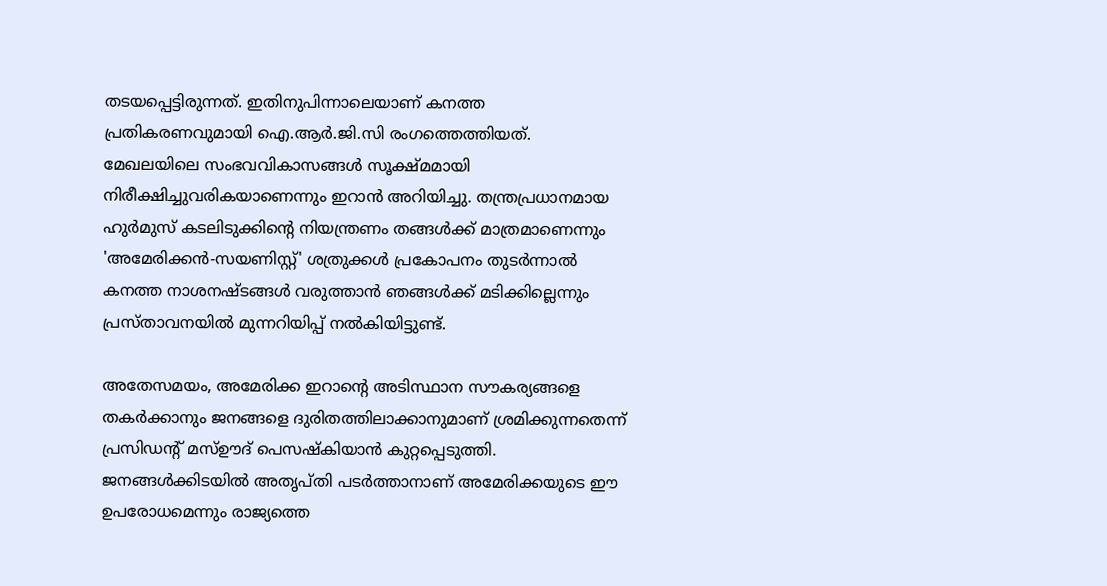തടയപ്പെട്ടിരുന്നത്. ഇതിനുപിന്നാലെയാണ് കനത്ത പ്രതികരണവുമായി ഐ.ആർ.ജി.സി രംഗത്തെത്തിയത്. മേഖലയിലെ സംഭവവികാസങ്ങൾ സൂക്ഷ്മമായി നിരീക്ഷിച്ചുവരികയാണെന്നും ഇറാൻ അറിയിച്ചു. തന്ത്രപ്രധാനമായ ഹുർമുസ് കടലിടുക്കിന്റെ നിയന്ത്രണം തങ്ങൾക്ക് മാത്രമാണെന്നും 'അമേരിക്കൻ-സയണിസ്റ്റ്' ശത്രുക്കൾ പ്രകോപനം തുടർന്നാൽ കനത്ത നാശനഷ്ടങ്ങൾ വരുത്താൻ ഞങ്ങൾക്ക് മടിക്കില്ലെന്നും പ്രസ്താവനയിൽ മുന്നറിയിപ്പ് നൽകിയിട്ടുണ്ട്.

അതേസമയം, അമേരിക്ക ഇറാന്റെ അടിസ്ഥാന സൗകര്യങ്ങളെ തകർക്കാനും ജനങ്ങളെ ദുരിതത്തിലാക്കാനുമാണ് ശ്രമിക്കുന്നതെന്ന് പ്രസിഡന്റ് മസ്ഊദ് പെസഷ്കിയാൻ കുറ്റപ്പെടുത്തി. ജനങ്ങൾക്കിടയിൽ അതൃപ്തി പടർത്താനാണ് അമേരിക്കയുടെ ഈ ഉപരോധമെന്നും രാജ്യത്തെ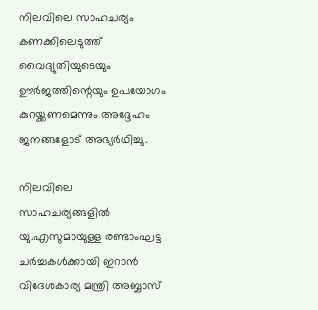നിലവിലെ സാഹചര്യം കണക്കിലെടുത്ത് വൈദ്യുതിയുടെയും ഊർജത്തിന്റെയും ഉപയോഗം കുറയ്ക്കണമെന്നും അദ്ദേഹം ജനങ്ങളോട് അഭ്യർഥിച്ചു.

നിലവിലെ സാഹചര്യങ്ങളിൽ യു.എസുമായുള്ള രണ്ടാംഘട്ട ചർച്ചകൾക്കായി ഇറാൻ വിദേശകാര്യ മന്ത്രി അബ്ബാസ്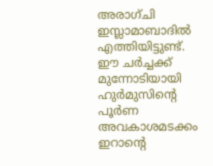അരാഗ്ചി ഇസ്ലാമാബാദിൽ എത്തിയിട്ടുണ്ട്. ഈ ചർച്ചക്ക് മുന്നോടിയായി ഹുർമുസിന്റെ പൂർണ അവകാശമടക്കം ഇറാന്റെ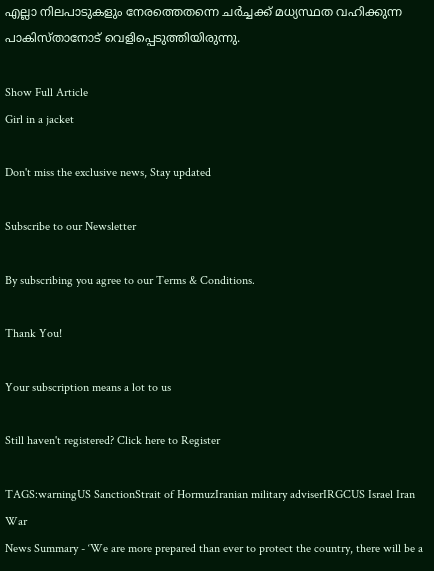എല്ലാ നിലപാടുകളും നേരത്തെതന്നെ ചർച്ചക്ക് മധ്യസ്ഥത വഹിക്കുന്ന പാകിസ്താനോട് വെളിപ്പെടുത്തിയിരുന്നു.

Show Full Article
Girl in a jacket

Don't miss the exclusive news, Stay updated

Subscribe to our Newsletter

By subscribing you agree to our Terms & Conditions.

Thank You!

Your subscription means a lot to us

Still haven't registered? Click here to Register

TAGS:warningUS SanctionStrait of HormuzIranian military adviserIRGCUS Israel Iran War
News Summary - ‘We are more prepared than ever to protect the country, there will be a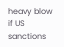heavy blow if US sanctions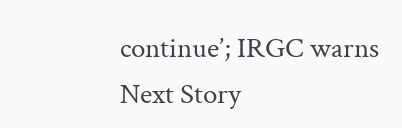continue’; IRGC warns
Next Story